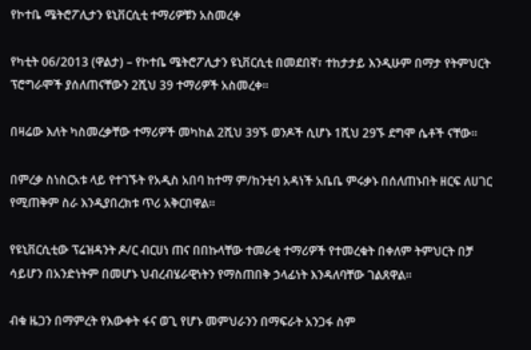የኮተቤ ሜትሮፖሊታን ዩኒቨርሲቲ ተማሪዎቹን አስመረቀ

የካቲት 06/2013 (ዋልታ) – የኮተቤ ሜትሮፖሊታን ዩኒቨርሲቲ በመደበኛ፣ ተከታታይ እንዲሁም በማታ የትምህርት ፕሮግራሞች ያሰለጠናቸውን 2ሺህ 39 ተማሪዎች አስመረቀ።

በዛሬው እለት ካስመረቃቸው ተማሪዎች መካከል 2ሺህ 39ኙ ወንዶች ሲሆኑ 1ሺህ 29ኙ ደግሞ ሴቶች ናቸው፡፡

በምረቃ ስነስርአቱ ላይ የተገኙት የአዲስ አበባ ከተማ ም/ከንቲባ አዳነች አቤቤ ምሩቃኑ በሰለጠኑበት ዘርፍ ለሀገር የሚጠቅም ስራ እንዲያበረክቱ ጥሪ አቅርበዋል።

የዩኒቨርሲቲው ፕሬዝዳንት ዶ/ር ብርሀነ ጠና በበኩላቸው ተመራቂ ተማሪዎች የተመረቁት በቀለም ትምህርት በቻ ሳይሆን በአንድነትም በመሆኑ ህብረብሄራዊነትን የማስጠበቅ ኃላፊነት እንዳለባቸው ገልጸዋል፡፡

ብቁ ዜጋን በማምረት የእውቀት ፋና ወጊ የሆኑ መምህራንን በማፍራት አንጋፋ ስም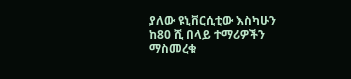ያለው ዩኒቨርሲቲው እስካሁን ከ80 ሺ በላይ ተማሪዎችን ማስመረቁ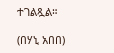ተገልጿል።

(በሃኒ አበበ)